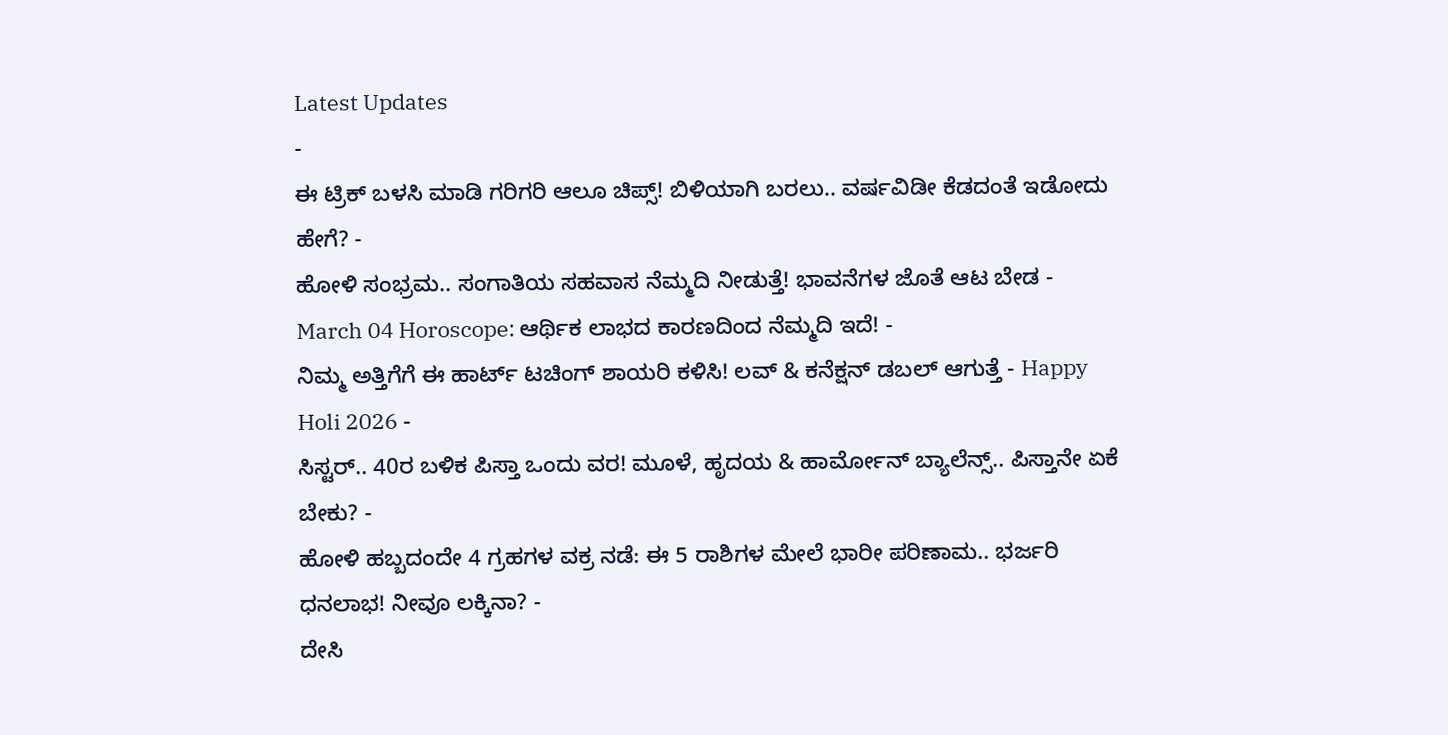Latest Updates
-
ಈ ಟ್ರಿಕ್ ಬಳಸಿ ಮಾಡಿ ಗರಿಗರಿ ಆಲೂ ಚಿಪ್ಸ್! ಬಿಳಿಯಾಗಿ ಬರಲು.. ವರ್ಷವಿಡೀ ಕೆಡದಂತೆ ಇಡೋದು ಹೇಗೆ? -
ಹೋಳಿ ಸಂಭ್ರಮ.. ಸಂಗಾತಿಯ ಸಹವಾಸ ನೆಮ್ಮದಿ ನೀಡುತ್ತೆ! ಭಾವನೆಗಳ ಜೊತೆ ಆಟ ಬೇಡ -
March 04 Horoscope: ಆರ್ಥಿಕ ಲಾಭದ ಕಾರಣದಿಂದ ನೆಮ್ಮದಿ ಇದೆ! -
ನಿಮ್ಮ ಅತ್ತಿಗೆಗೆ ಈ ಹಾರ್ಟ್ ಟಚಿಂಗ್ ಶಾಯರಿ ಕಳಿಸಿ! ಲವ್ & ಕನೆಕ್ಷನ್ ಡಬಲ್ ಆಗುತ್ತೆ - Happy Holi 2026 -
ಸಿಸ್ಟರ್.. 40ರ ಬಳಿಕ ಪಿಸ್ತಾ ಒಂದು ವರ! ಮೂಳೆ, ಹೃದಯ & ಹಾರ್ಮೋನ್ ಬ್ಯಾಲೆನ್ಸ್.. ಪಿಸ್ತಾನೇ ಏಕೆ ಬೇಕು? -
ಹೋಳಿ ಹಬ್ಬದಂದೇ 4 ಗ್ರಹಗಳ ವಕ್ರ ನಡೆ: ಈ 5 ರಾಶಿಗಳ ಮೇಲೆ ಭಾರೀ ಪರಿಣಾಮ.. ಭರ್ಜರಿ ಧನಲಾಭ! ನೀವೂ ಲಕ್ಕಿನಾ? -
ದೇಸಿ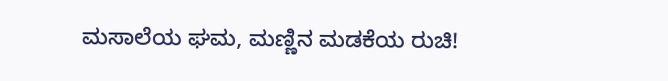ಮಸಾಲೆಯ ಘಮ, ಮಣ್ಣಿನ ಮಡಕೆಯ ರುಚಿ!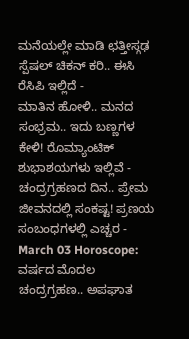ಮನೆಯಲ್ಲೇ ಮಾಡಿ ಛತ್ತೀಸ್ಗಢ ಸ್ಪೆಷಲ್ ಚಿಕನ್ ಕರಿ.. ಈಸಿ ರೆಸಿಪಿ ಇಲ್ಲಿದೆ -
ಮಾತಿನ ಹೋಳಿ.. ಮನದ ಸಂಭ್ರಮ.. ಇದು ಬಣ್ಣಗಳ ಕೇಳಿ! ರೊಮ್ಯಾಂಟಿಕ್ ಶುಭಾಶಯಗಳು ಇಲ್ಲಿವೆ -
ಚಂದ್ರಗ್ರಹಣದ ದಿನ.. ಪ್ರೇಮ ಜೀವನದಲ್ಲಿ ಸಂಕಷ್ಟ! ಪ್ರಣಯ ಸಂಬಂಧಗಳಲ್ಲಿ ಎಚ್ಚರ -
March 03 Horoscope: ವರ್ಷದ ಮೊದಲ ಚಂದ್ರಗ್ರಹಣ.. ಅಪಘಾತ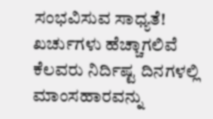ಸಂಭವಿಸುವ ಸಾಧ್ಯತೆ! ಖರ್ಚುಗಳು ಹೆಚ್ಚಾಗಲಿವೆ
ಕೆಲವರು ನಿರ್ದಿಷ್ಟ ದಿನಗಳಲ್ಲಿ ಮಾಂಸಹಾರವನ್ನು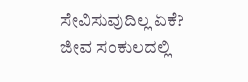ಸೇವಿಸುವುದಿಲ್ಲ ಏಕೆ?
ಜೀವ ಸಂಕುಲದಲ್ಲಿ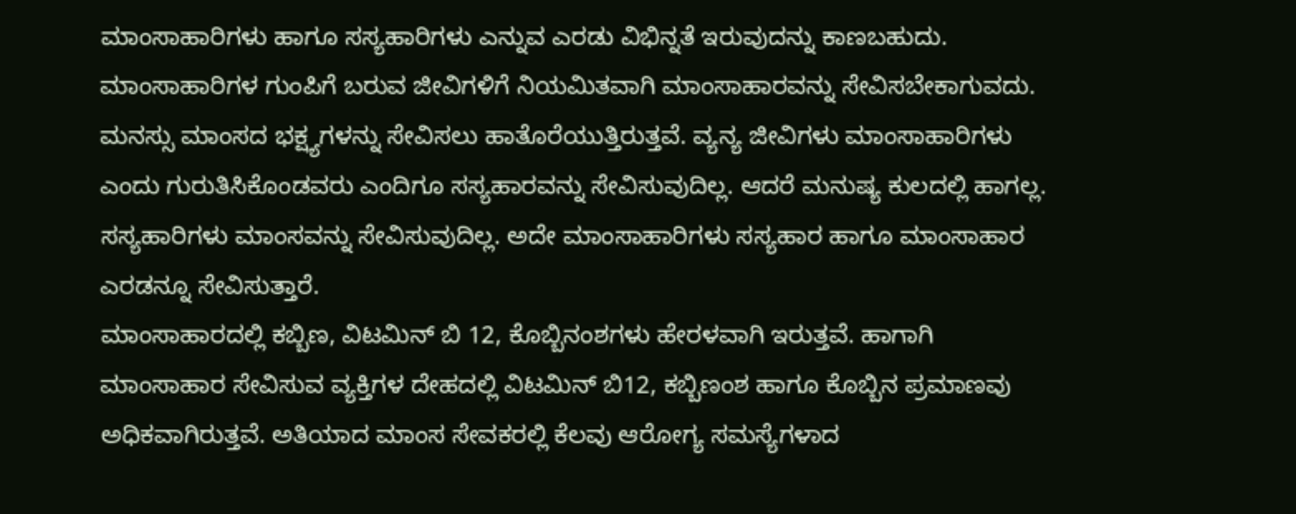ಮಾಂಸಾಹಾರಿಗಳು ಹಾಗೂ ಸಸ್ಯಹಾರಿಗಳು ಎನ್ನುವ ಎರಡು ವಿಭಿನ್ನತೆ ಇರುವುದನ್ನು ಕಾಣಬಹುದು. ಮಾಂಸಾಹಾರಿಗಳ ಗುಂಪಿಗೆ ಬರುವ ಜೀವಿಗಳಿಗೆ ನಿಯಮಿತವಾಗಿ ಮಾಂಸಾಹಾರವನ್ನು ಸೇವಿಸಬೇಕಾಗುವದು. ಮನಸ್ಸು ಮಾಂಸದ ಭಕ್ಷ್ಯಗಳನ್ನು ಸೇವಿಸಲು ಹಾತೊರೆಯುತ್ತಿರುತ್ತವೆ. ವ್ಯನ್ಯ ಜೀವಿಗಳು ಮಾಂಸಾಹಾರಿಗಳು ಎಂದು ಗುರುತಿಸಿಕೊಂಡವರು ಎಂದಿಗೂ ಸಸ್ಯಹಾರವನ್ನು ಸೇವಿಸುವುದಿಲ್ಲ. ಆದರೆ ಮನುಷ್ಯ ಕುಲದಲ್ಲಿ ಹಾಗಲ್ಲ. ಸಸ್ಯಹಾರಿಗಳು ಮಾಂಸವನ್ನು ಸೇವಿಸುವುದಿಲ್ಲ. ಅದೇ ಮಾಂಸಾಹಾರಿಗಳು ಸಸ್ಯಹಾರ ಹಾಗೂ ಮಾಂಸಾಹಾರ ಎರಡನ್ನೂ ಸೇವಿಸುತ್ತಾರೆ.
ಮಾಂಸಾಹಾರದಲ್ಲಿ ಕಬ್ಬಿಣ, ವಿಟಮಿನ್ ಬಿ 12, ಕೊಬ್ಬಿನಂಶಗಳು ಹೇರಳವಾಗಿ ಇರುತ್ತವೆ. ಹಾಗಾಗಿ ಮಾಂಸಾಹಾರ ಸೇವಿಸುವ ವ್ಯಕ್ತಿಗಳ ದೇಹದಲ್ಲಿ ವಿಟಮಿನ್ ಬಿ12, ಕಬ್ಬಿಣಂಶ ಹಾಗೂ ಕೊಬ್ಬಿನ ಪ್ರಮಾಣವು ಅಧಿಕವಾಗಿರುತ್ತವೆ. ಅತಿಯಾದ ಮಾಂಸ ಸೇವಕರಲ್ಲಿ ಕೆಲವು ಆರೋಗ್ಯ ಸಮಸ್ಯೆಗಳಾದ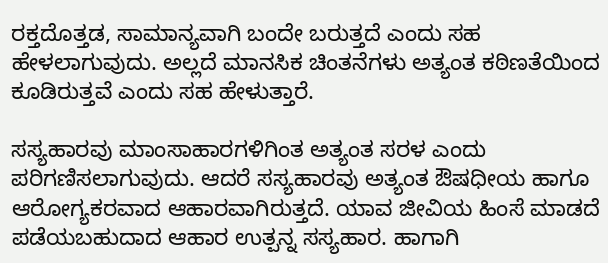ರಕ್ತದೊತ್ತಡ, ಸಾಮಾನ್ಯವಾಗಿ ಬಂದೇ ಬರುತ್ತದೆ ಎಂದು ಸಹ ಹೇಳಲಾಗುವುದು. ಅಲ್ಲದೆ ಮಾನಸಿಕ ಚಿಂತನೆಗಳು ಅತ್ಯಂತ ಕಠಿಣತೆಯಿಂದ ಕೂಡಿರುತ್ತವೆ ಎಂದು ಸಹ ಹೇಳುತ್ತಾರೆ.

ಸಸ್ಯಹಾರವು ಮಾಂಸಾಹಾರಗಳಿಗಿಂತ ಅತ್ಯಂತ ಸರಳ ಎಂದು ಪರಿಗಣಿಸಲಾಗುವುದು. ಆದರೆ ಸಸ್ಯಹಾರವು ಅತ್ಯಂತ ಔಷಧೀಯ ಹಾಗೂ ಆರೋಗ್ಯಕರವಾದ ಆಹಾರವಾಗಿರುತ್ತದೆ. ಯಾವ ಜೀವಿಯ ಹಿಂಸೆ ಮಾಡದೆ ಪಡೆಯಬಹುದಾದ ಆಹಾರ ಉತ್ಪನ್ನ ಸಸ್ಯಹಾರ. ಹಾಗಾಗಿ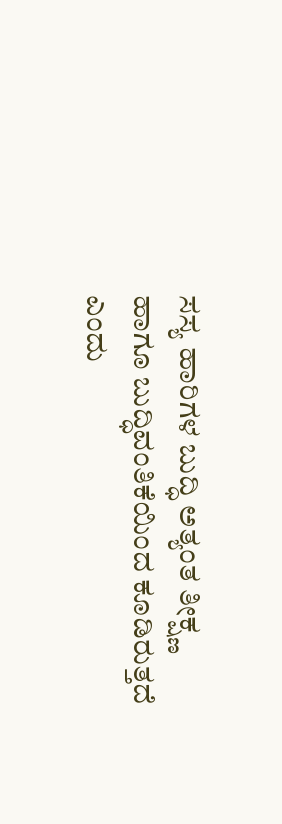ಸಸ್ಯ ಹಾರಿಗಳ ಬುದ್ಧಿ ಅತ್ಯಂತ ತೀಕ್ಷ್ಣ ಹಾಗೂ ಬುದ್ಧಿವಂತಿಕೆಯಿಂದ ಕೂಡಿರುತ್ತದೆ ಎಂದು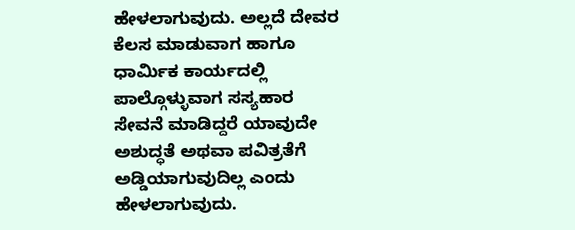ಹೇಳಲಾಗುವುದು. ಅಲ್ಲದೆ ದೇವರ ಕೆಲಸ ಮಾಡುವಾಗ ಹಾಗೂ ಧಾರ್ಮಿಕ ಕಾರ್ಯದಲ್ಲಿ ಪಾಲ್ಗೊಳ್ಳುವಾಗ ಸಸ್ಯಹಾರ ಸೇವನೆ ಮಾಡಿದ್ದರೆ ಯಾವುದೇ ಅಶುದ್ಧತೆ ಅಥವಾ ಪವಿತ್ರತೆಗೆ ಅಡ್ಡಿಯಾಗುವುದಿಲ್ಲ ಎಂದು ಹೇಳಲಾಗುವುದು.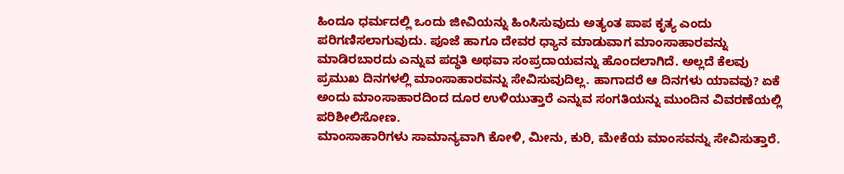ಹಿಂದೂ ಧರ್ಮದಲ್ಲಿ ಒಂದು ಜೀವಿಯನ್ನು ಹಿಂಸಿಸುವುದು ಅತ್ಯಂತ ಪಾಪ ಕೃತ್ಯ ಎಂದು ಪರಿಗಣಿಸಲಾಗುವುದು. ಪೂಜೆ ಹಾಗೂ ದೇವರ ಧ್ಯಾನ ಮಾಡುವಾಗ ಮಾಂಸಾಹಾರವನ್ನು ಮಾಡಿರಬಾರದು ಎನ್ನುವ ಪದ್ಧತಿ ಅಥವಾ ಸಂಪ್ರದಾಯವನ್ನು ಹೊಂದಲಾಗಿದೆ. ಅಲ್ಲದೆ ಕೆಲವು ಪ್ರಮುಖ ದಿನಗಳಲ್ಲಿ ಮಾಂಸಾಹಾರವನ್ನು ಸೇವಿಸುವುದಿಲ್ಲ. ಹಾಗಾದರೆ ಆ ದಿನಗಳು ಯಾವವು? ಏಕೆ ಅಂದು ಮಾಂಸಾಹಾರದಿಂದ ದೂರ ಉಳಿಯುತ್ತಾರೆ ಎನ್ನುವ ಸಂಗತಿಯನ್ನು ಮುಂದಿನ ವಿವರಣೆಯಲ್ಲಿ ಪರಿಶೀಲಿಸೋಣ.
ಮಾಂಸಾಹಾರಿಗಳು ಸಾಮಾನ್ಯವಾಗಿ ಕೋಳಿ, ಮೀನು, ಕುರಿ, ಮೇಕೆಯ ಮಾಂಸವನ್ನು ಸೇವಿಸುತ್ತಾರೆ.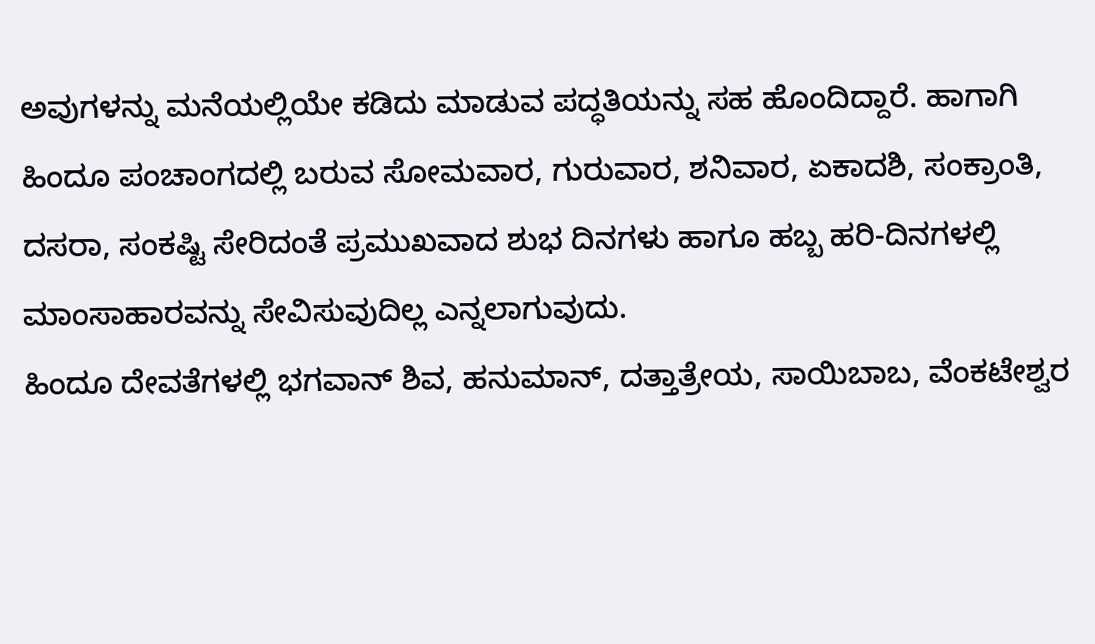ಅವುಗಳನ್ನು ಮನೆಯಲ್ಲಿಯೇ ಕಡಿದು ಮಾಡುವ ಪದ್ಧತಿಯನ್ನು ಸಹ ಹೊಂದಿದ್ದಾರೆ. ಹಾಗಾಗಿ ಹಿಂದೂ ಪಂಚಾಂಗದಲ್ಲಿ ಬರುವ ಸೋಮವಾರ, ಗುರುವಾರ, ಶನಿವಾರ, ಏಕಾದಶಿ, ಸಂಕ್ರಾಂತಿ, ದಸರಾ, ಸಂಕಷ್ಟಿ ಸೇರಿದಂತೆ ಪ್ರಮುಖವಾದ ಶುಭ ದಿನಗಳು ಹಾಗೂ ಹಬ್ಬ ಹರಿ-ದಿನಗಳಲ್ಲಿ ಮಾಂಸಾಹಾರವನ್ನು ಸೇವಿಸುವುದಿಲ್ಲ ಎನ್ನಲಾಗುವುದು.
ಹಿಂದೂ ದೇವತೆಗಳಲ್ಲಿ ಭಗವಾನ್ ಶಿವ, ಹನುಮಾನ್, ದತ್ತಾತ್ರೇಯ, ಸಾಯಿಬಾಬ, ವೆಂಕಟೇಶ್ವರ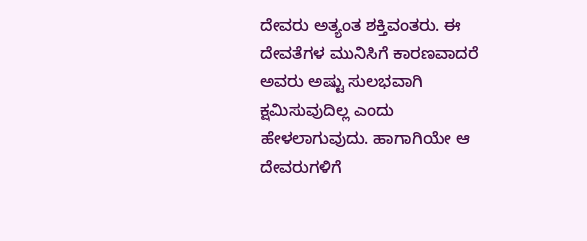ದೇವರು ಅತ್ಯಂತ ಶಕ್ತಿವಂತರು. ಈ ದೇವತೆಗಳ ಮುನಿಸಿಗೆ ಕಾರಣವಾದರೆ ಅವರು ಅಷ್ಟು ಸುಲಭವಾಗಿ ಕ್ಷಮಿಸುವುದಿಲ್ಲ ಎಂದು ಹೇಳಲಾಗುವುದು. ಹಾಗಾಗಿಯೇ ಆ ದೇವರುಗಳಿಗೆ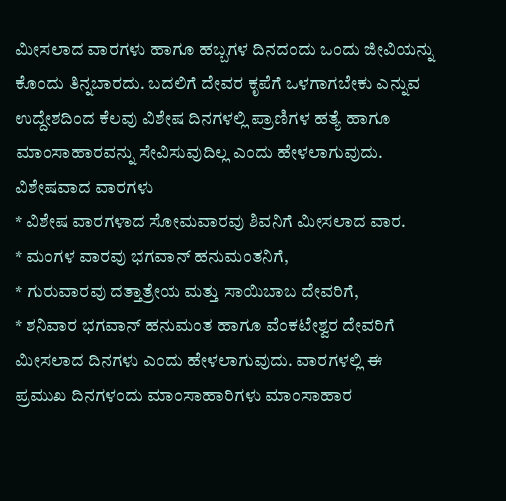ಮೀಸಲಾದ ವಾರಗಳು ಹಾಗೂ ಹಬ್ಬಗಳ ದಿನದಂದು ಒಂದು ಜೀವಿಯನ್ನು ಕೊಂದು ತಿನ್ನಬಾರದು. ಬದಲಿಗೆ ದೇವರ ಕೃಪೆಗೆ ಒಳಗಾಗಬೇಕು ಎನ್ನುವ ಉದ್ದೇಶದಿಂದ ಕೆಲವು ವಿಶೇಷ ದಿನಗಳಲ್ಲಿ ಪ್ರಾಣಿಗಳ ಹತ್ಯೆ ಹಾಗೂ ಮಾಂಸಾಹಾರವನ್ನು ಸೇವಿಸುವುದಿಲ್ಲ ಎಂದು ಹೇಳಲಾಗುವುದು.
ವಿಶೇಷವಾದ ವಾರಗಳು
* ವಿಶೇಷ ವಾರಗಳಾದ ಸೋಮವಾರವು ಶಿವನಿಗೆ ಮೀಸಲಾದ ವಾರ.
* ಮಂಗಳ ವಾರವು ಭಗವಾನ್ ಹನುಮಂತನಿಗೆ,
* ಗುರುವಾರವು ದತ್ತಾತ್ರೇಯ ಮತ್ತು ಸಾಯಿಬಾಬ ದೇವರಿಗೆ,
* ಶನಿವಾರ ಭಗವಾನ್ ಹನುಮಂತ ಹಾಗೂ ವೆಂಕಟೇಶ್ವರ ದೇವರಿಗೆ ಮೀಸಲಾದ ದಿನಗಳು ಎಂದು ಹೇಳಲಾಗುವುದು. ವಾರಗಳಲ್ಲಿ ಈ ಪ್ರಮುಖ ದಿನಗಳಂದು ಮಾಂಸಾಹಾರಿಗಳು ಮಾಂಸಾಹಾರ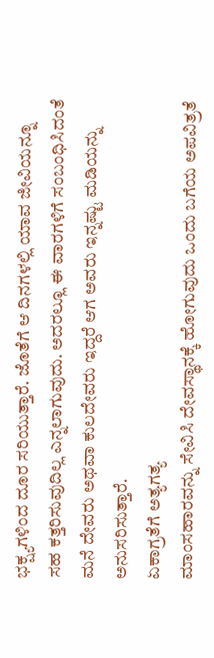ಭಕ್ಷ್ಯಗಳಿಂದ ದೂರ ಸರಿಯುತ್ತಾರೆ. ಜೊತೆಗೆ ಆ ದಿನಗಳಲ್ಲಿ ಯಾವ ಜೀವಿಯನ್ನೂ ಸಹ ಕತ್ತರಿಸುವುದಿಲ್ಲ ಎನ್ನಲಾಗುವುದು. ಅದರಲ್ಲೂ ಈ ವಾರಗಳಿಗೆ ಸಂಬಂಧಿಸಿದಂತೆ ಮನೆ ದೇವರು ಅಥವಾ ಕುಲದೇವರು ಇದ್ದರೆ ಆಗ ಅವರು ಇನ್ನಷ್ಟು ಮಡಿಯನ್ನು ಅನುಸರಿಸುತ್ತಾರೆ.
ಏಕಾಗ್ರತೆಗೆ ಅತ್ಯಗತ್ಯ
ಮಾಂಸಹಾರವನ್ನು ಸೇವಿಸಿ ದೇವಸ್ಥಾನಕ್ಕೆ ಹೋಗುವುದು ಒಂದು ಬಗೆಯ ಅಪವಿತ್ರತೆ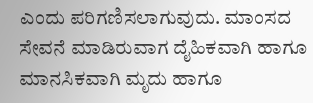ಎಂದು ಪರಿಗಣಿಸಲಾಗುವುದು. ಮಾಂಸದ ಸೇವನೆ ಮಾಡಿರುವಾಗ ದೈಹಿಕವಾಗಿ ಹಾಗೂ ಮಾನಸಿಕವಾಗಿ ಮೃದು ಹಾಗೂ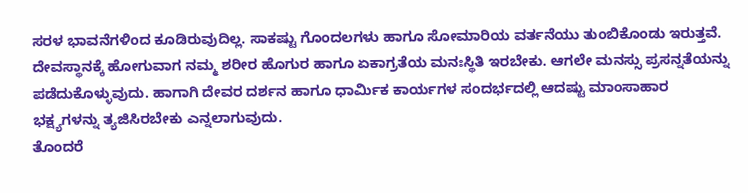ಸರಳ ಭಾವನೆಗಳಿಂದ ಕೂಡಿರುವುದಿಲ್ಲ. ಸಾಕಷ್ಟು ಗೊಂದಲಗಳು ಹಾಗೂ ಸೋಮಾರಿಯ ವರ್ತನೆಯು ತುಂಬಿಕೊಂಡು ಇರುತ್ತವೆ. ದೇವಸ್ಥಾನಕ್ಕೆ ಹೋಗುವಾಗ ನಮ್ಮ ಶರೀರ ಹೊಗುರ ಹಾಗೂ ಏಕಾಗ್ರತೆಯ ಮನಃಸ್ಥಿತಿ ಇರಬೇಕು. ಆಗಲೇ ಮನಸ್ಸು ಪ್ರಸನ್ನತೆಯನ್ನು ಪಡೆದುಕೊಳ್ಳುವುದು. ಹಾಗಾಗಿ ದೇವರ ದರ್ಶನ ಹಾಗೂ ಧಾರ್ಮಿಕ ಕಾರ್ಯಗಳ ಸಂದರ್ಭದಲ್ಲಿ ಆದಷ್ಟು ಮಾಂಸಾಹಾರ ಭಕ್ಷ್ಯಗಳನ್ನು ತ್ಯಜಿಸಿರಬೇಕು ಎನ್ನಲಾಗುವುದು.
ತೊಂದರೆ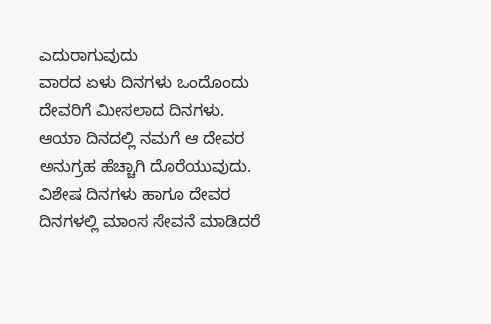ಎದುರಾಗುವುದು
ವಾರದ ಏಳು ದಿನಗಳು ಒಂದೊಂದು ದೇವರಿಗೆ ಮೀಸಲಾದ ದಿನಗಳು. ಆಯಾ ದಿನದಲ್ಲಿ ನಮಗೆ ಆ ದೇವರ ಅನುಗ್ರಹ ಹೆಚ್ಚಾಗಿ ದೊರೆಯುವುದು. ವಿಶೇಷ ದಿನಗಳು ಹಾಗೂ ದೇವರ ದಿನಗಳಲ್ಲಿ ಮಾಂಸ ಸೇವನೆ ಮಾಡಿದರೆ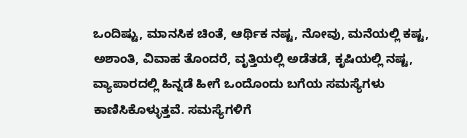ಒಂದಿಷ್ಟು, ಮಾನಸಿಕ ಚಿಂತೆ, ಆರ್ಥಿಕ ನಷ್ಟ, ನೋವು, ಮನೆಯಲ್ಲಿ ಕಷ್ಟ, ಅಶಾಂತಿ, ವಿವಾಹ ತೊಂದರೆ, ವೃತ್ತಿಯಲ್ಲಿ ಅಡೆತಡೆ, ಕೃಷಿಯಲ್ಲಿ ನಷ್ಟ, ವ್ಯಾಪಾರದಲ್ಲಿ ಹಿನ್ನಡೆ ಹೀಗೆ ಒಂದೊಂದು ಬಗೆಯ ಸಮಸ್ಯೆಗಳು ಕಾಣಿಸಿಕೊಳ್ಳುತ್ತವೆ. ಸಮಸ್ಯೆಗಳಿಗೆ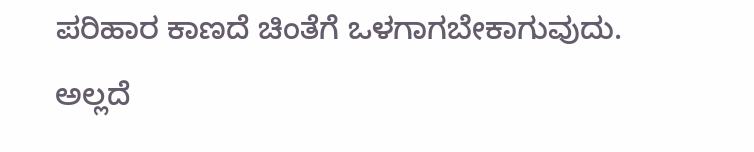ಪರಿಹಾರ ಕಾಣದೆ ಚಿಂತೆಗೆ ಒಳಗಾಗಬೇಕಾಗುವುದು. ಅಲ್ಲದೆ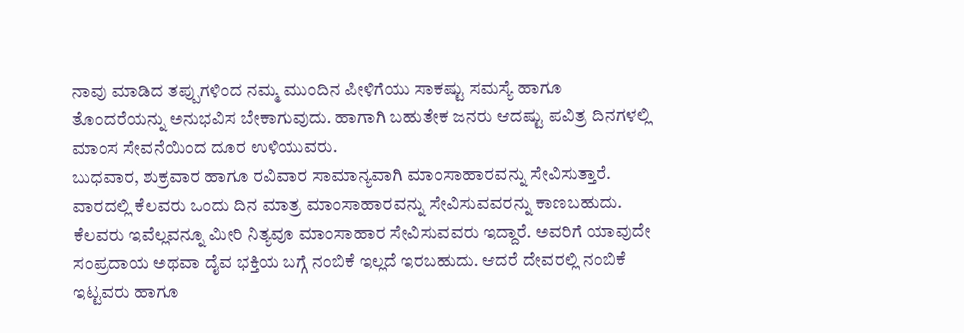ನಾವು ಮಾಡಿದ ತಪ್ಪುಗಳಿಂದ ನಮ್ಮ ಮುಂದಿನ ಪೀಳಿಗೆಯು ಸಾಕಷ್ಟು ಸಮಸ್ಯೆ ಹಾಗೂ ತೊಂದರೆಯನ್ನು ಅನುಭವಿಸ ಬೇಕಾಗುವುದು. ಹಾಗಾಗಿ ಬಹುತೇಕ ಜನರು ಆದಷ್ಟು ಪವಿತ್ರ ದಿನಗಳಲ್ಲಿ ಮಾಂಸ ಸೇವನೆಯಿಂದ ದೂರ ಉಳಿಯುವರು.
ಬುಧವಾರ, ಶುಕ್ರವಾರ ಹಾಗೂ ರವಿವಾರ ಸಾಮಾನ್ಯವಾಗಿ ಮಾಂಸಾಹಾರವನ್ನು ಸೇವಿಸುತ್ತಾರೆ. ವಾರದಲ್ಲಿ ಕೆಲವರು ಒಂದು ದಿನ ಮಾತ್ರ ಮಾಂಸಾಹಾರವನ್ನು ಸೇವಿಸುವವರನ್ನು ಕಾಣಬಹುದು. ಕೆಲವರು ಇವೆಲ್ಲವನ್ನೂ ಮೀರಿ ನಿತ್ಯವೂ ಮಾಂಸಾಹಾರ ಸೇವಿಸುವವರು ಇದ್ದಾರೆ. ಅವರಿಗೆ ಯಾವುದೇ ಸಂಪ್ರದಾಯ ಅಥವಾ ದೈವ ಭಕ್ತಿಯ ಬಗ್ಗೆ ನಂಬಿಕೆ ಇಲ್ಲದೆ ಇರಬಹುದು. ಆದರೆ ದೇವರಲ್ಲಿ ನಂಬಿಕೆ ಇಟ್ಟವರು ಹಾಗೂ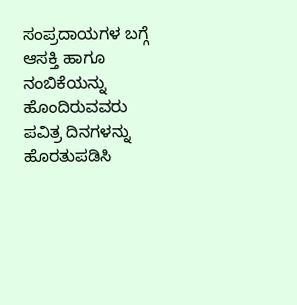ಸಂಪ್ರದಾಯಗಳ ಬಗ್ಗೆ ಆಸಕ್ತಿ ಹಾಗೂ ನಂಬಿಕೆಯನ್ನು ಹೊಂದಿರುವವರು ಪವಿತ್ರ ದಿನಗಳನ್ನು ಹೊರತುಪಡಿಸಿ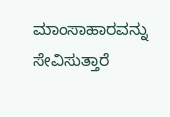ಮಾಂಸಾಹಾರವನ್ನು ಸೇವಿಸುತ್ತಾರೆ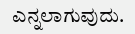ಎನ್ನಲಾಗುವುದು.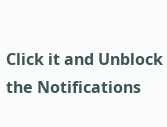Click it and Unblock the Notifications